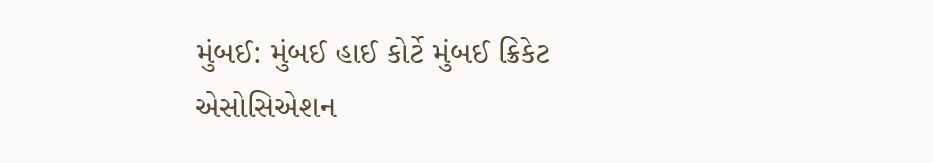મુંબઈ: મુંબઈ હાઈ કોર્ટે મુંબઈ ક્રિકેટ એસોસિએશન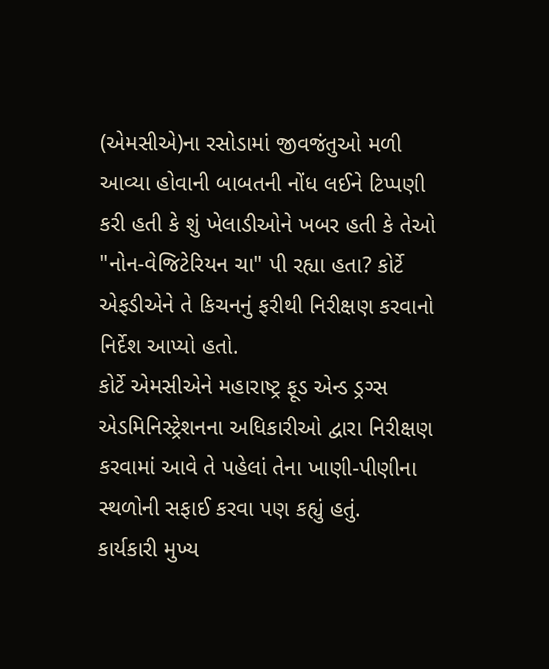(એમસીએ)ના રસોડામાં જીવજંતુઓ મળી આવ્યા હોવાની બાબતની નોંધ લઈને ટિપ્પણી કરી હતી કે શું ખેલાડીઓને ખબર હતી કે તેઓ "નોન-વેજિટેરિયન ચા" પી રહ્યા હતા? કોર્ટે એફડીએને તે કિચનનું ફરીથી નિરીક્ષણ કરવાનો નિર્દેશ આપ્યો હતો.
કોર્ટે એમસીએને મહારાષ્ટ્ર ફૂડ એન્ડ ડ્રગ્સ એડમિનિસ્ટ્રેશનના અધિકારીઓ દ્વારા નિરીક્ષણ કરવામાં આવે તે પહેલાં તેના ખાણી-પીણીના સ્થળોની સફાઈ કરવા પણ કહ્યું હતું.
કાર્યકારી મુખ્ય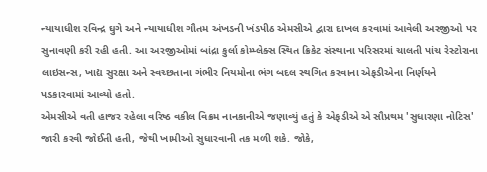ન્યાયાધીશ રવિન્દ્ર ઘુગે અને ન્યાયાધીશ ગૌતમ અંખડની ખંડપીઠ એમસીએ દ્વારા દાખલ કરવામાં આવેલી અરજીઓ પર સુનાવણી કરી રહી હતી. આ અરજીઓમાં બાંદ્રા કુર્લા કોમ્પ્લેક્સ સ્થિત ક્રિકેટ સંસ્થાના પરિસરમાં ચાલતી પાંચ રેસ્ટોરાના લાઇસન્સ, ખાદ્ય સુરક્ષા અને સ્વચ્છતાના ગંભીર નિયમોના ભંગ બદલ સ્થગિત કરવાના એફડીએના નિર્ણયને પડકારવામાં આવ્યો હતો.
એમસીએ વતી હાજર રહેલા વરિષ્ઠ વકીલ વિક્રમ નાનકાનીએ જણાવ્યું હતું કે એફડીએ એ સૌપ્રથમ 'સુધારણા નોટિસ' જારી કરવી જોઈતી હતી, જેથી ખામીઓ સુધારવાની તક મળી શકે. જોકે,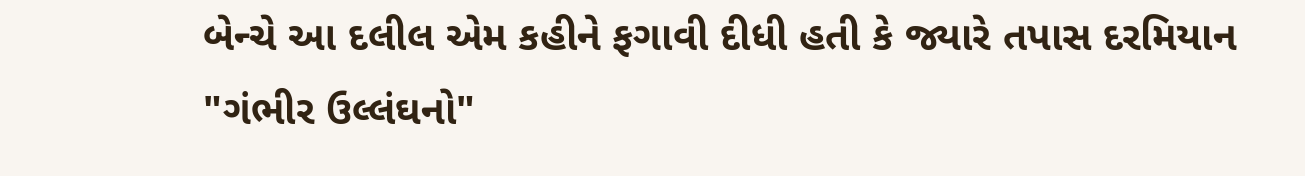બેન્ચે આ દલીલ એમ કહીને ફગાવી દીધી હતી કે જ્યારે તપાસ દરમિયાન "ગંભીર ઉલ્લંઘનો"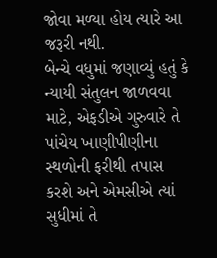જોવા મળ્યા હોય ત્યારે આ જરૂરી નથી.
બેન્ચે વધુમાં જણાવ્યું હતું કે ન્યાયી સંતુલન જાળવવા માટે, એફડીએ ગુરુવારે તે પાંચેય ખાણીપીણીના સ્થળોની ફરીથી તપાસ કરશે અને એમસીએ ત્યાં સુધીમાં તે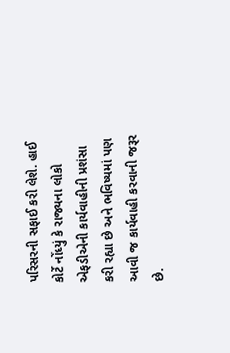પરિસરની સફાઈ કરી લેશે. હાઈ કોર્ટે નોંધ્યું કે રાજ્યના લોકો એફડીએની કાર્યવાહીની પ્રશંસા કરી રહ્યા છે અને ભવિષ્યમાં પણ આવી જ કાર્યવાહી કરવાની જરૂર છે.